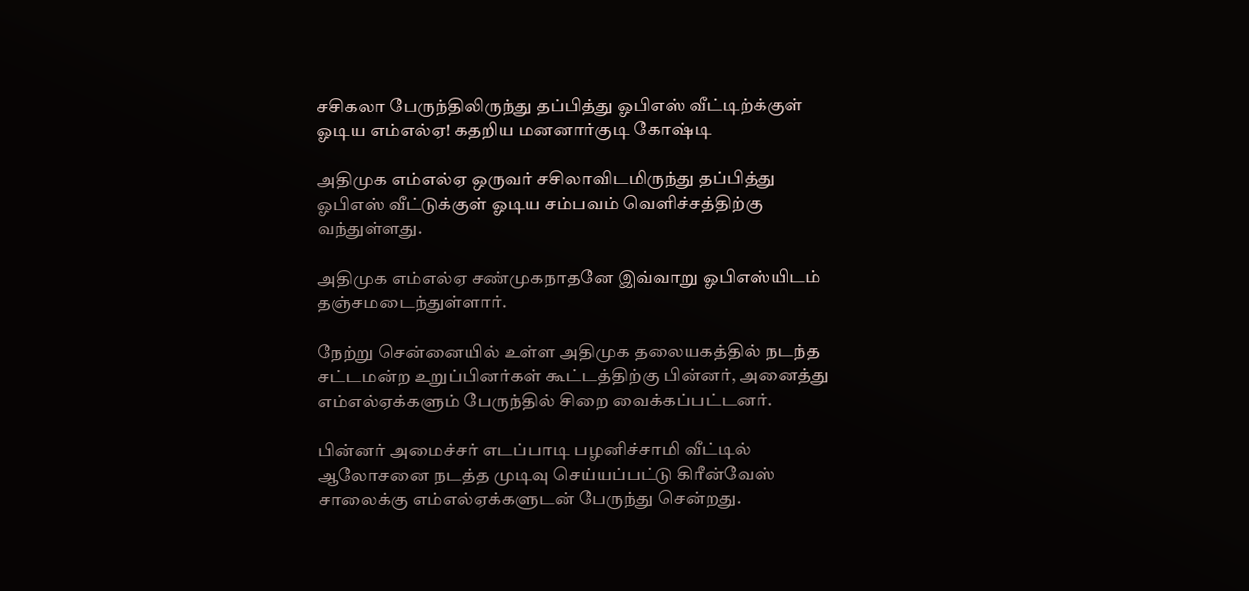சசிகலா பேருந்திலிருந்து தப்பித்து ஓபிஎஸ் வீட்டிற்க்குள் ஓடிய எம்எல்ஏ! கதறிய மனனார்குடி கோஷ்டி

அதிமுக எம்எல்ஏ ஒருவர் சசிலாவிடமிருந்து தப்பித்து ஓபிஎஸ் வீட்டுக்குள் ஓடிய சம்பவம் வெளிச்சத்திற்கு வந்துள்ளது.

அதிமுக எம்எல்ஏ சண்முகநாதனே இவ்வாறு ஓபிஎஸ்யிடம் தஞ்சமடைந்துள்ளார்.

நேற்று சென்னையில் உள்ள அதிமுக தலையகத்தில் நடந்த சட்டமன்ற உறுப்பினர்கள் கூட்டத்திற்கு பின்னர், அனைத்து எம்எல்ஏக்களும் பேருந்தில் சிறை வைக்கப்பட்டனர்.

பின்னர் அமைச்சர் எடப்பாடி பழனிச்சாமி வீட்டில் ஆலோசனை நடத்த முடிவு செய்யப்பட்டு கிரீன்வேஸ் சாலைக்கு எம்எல்ஏக்களுடன் பேருந்து சென்றது.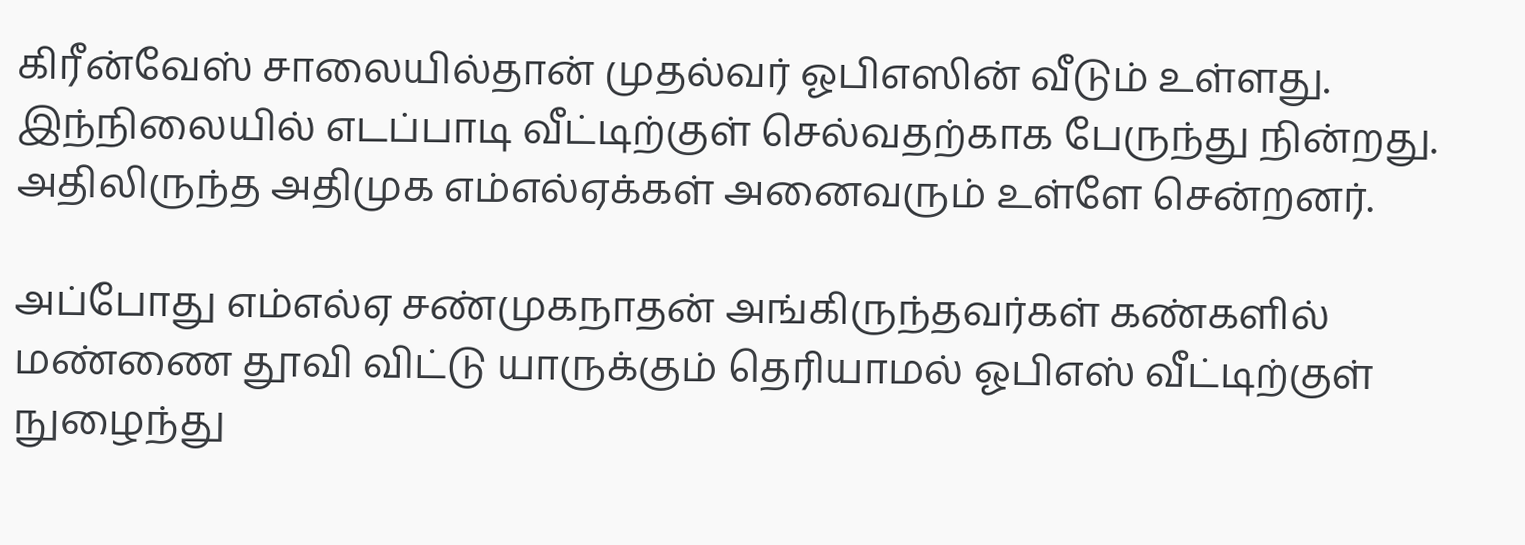கிரீன்வேஸ் சாலையில்தான் முதல்வர் ஓபிஎஸின் வீடும் உள்ளது. இந்நிலையில் எடப்பாடி வீட்டிற்குள் செல்வதற்காக பேருந்து நின்றது. அதிலிருந்த அதிமுக எம்எல்ஏக்கள் அனைவரும் உள்ளே சென்றனர்.

அப்போது எம்எல்ஏ சண்முகநாதன் அங்கிருந்தவர்கள் கண்களில் மண்ணை தூவி விட்டு யாருக்கும் தெரியாமல் ஓபிஎஸ் வீட்டிற்குள் நுழைந்து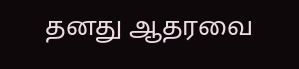தனது ஆதரவை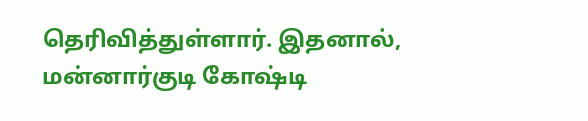தெரிவித்துள்ளார். இதனால், மன்னார்குடி கோஷ்டி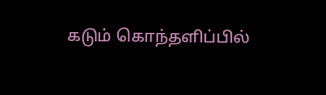கடும் கொந்தளிப்பில்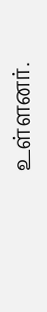உள்ளனர்.